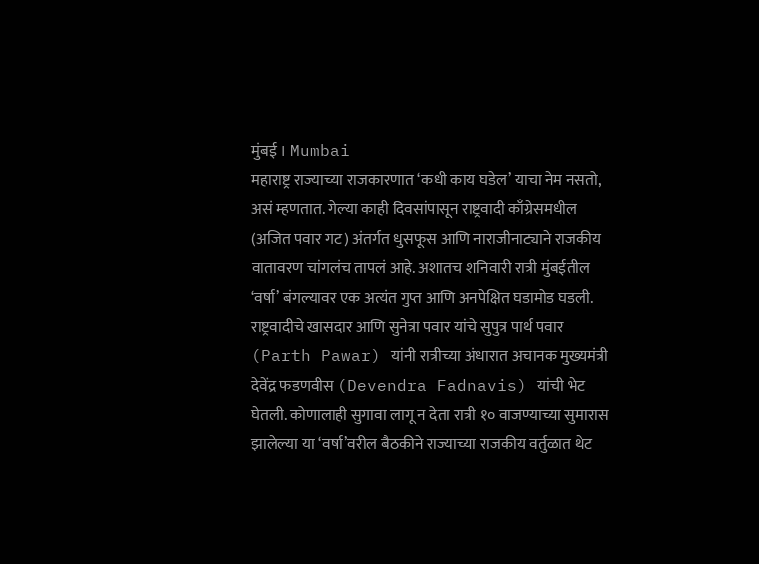मुंबई । Mumbai
महाराष्ट्र राज्याच्या राजकारणात ‘कधी काय घडेल’ याचा नेम नसतो, असं म्हणतात. गेल्या काही दिवसांपासून राष्ट्रवादी काँग्रेसमधील (अजित पवार गट) अंतर्गत धुसफूस आणि नाराजीनाट्याने राजकीय वातावरण चांगलंच तापलं आहे. अशातच शनिवारी रात्री मुंबईतील ‘वर्षा’ बंगल्यावर एक अत्यंत गुप्त आणि अनपेक्षित घडामोड घडली.
राष्ट्रवादीचे खासदार आणि सुनेत्रा पवार यांचे सुपुत्र पार्थ पवार (Parth Pawar) यांनी रात्रीच्या अंधारात अचानक मुख्यमंत्री देवेंद्र फडणवीस (Devendra Fadnavis) यांची भेट घेतली. कोणालाही सुगावा लागू न देता रात्री १० वाजण्याच्या सुमारास झालेल्या या ‘वर्षा’वरील बैठकीने राज्याच्या राजकीय वर्तुळात थेट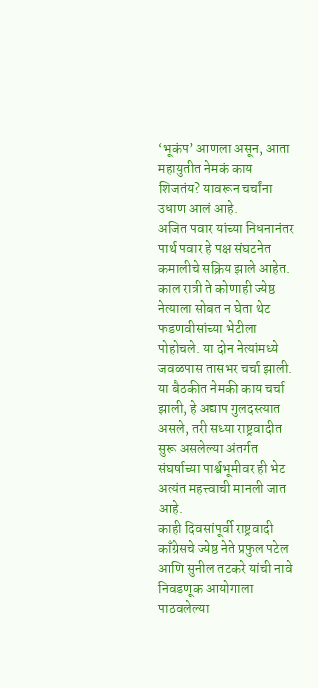‘भूकंप’ आणला असून, आता महायुतीत नेमकं काय शिजतंय? यावरून चर्चांना उधाण आलं आहे.
अजित पवार यांच्या निधनानंतर पार्थ पवार हे पक्ष संघटनेत कमालीचे सक्रिय झाले आहेत. काल रात्री ते कोणाही ज्येष्ठ नेत्याला सोबत न घेता थेट फडणवीसांच्या भेटीला पोहोचले. या दोन नेत्यांमध्ये जवळपास तासभर चर्चा झाली. या बैठकीत नेमकी काय चर्चा झाली, हे अद्याप गुलदस्त्यात असले, तरी सध्या राष्ट्रवादीत सुरू असलेल्या अंतर्गत संघर्षाच्या पार्श्वभूमीवर ही भेट अत्यंत महत्त्वाची मानली जात आहे.
काही दिवसांपूर्वी राष्ट्रवादी काँग्रेसचे ज्येष्ठ नेते प्रफुल पटेल आणि सुनील तटकरे यांची नावे निवडणूक आयोगाला पाठवलेल्या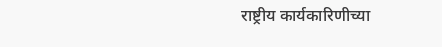राष्ट्रीय कार्यकारिणीच्या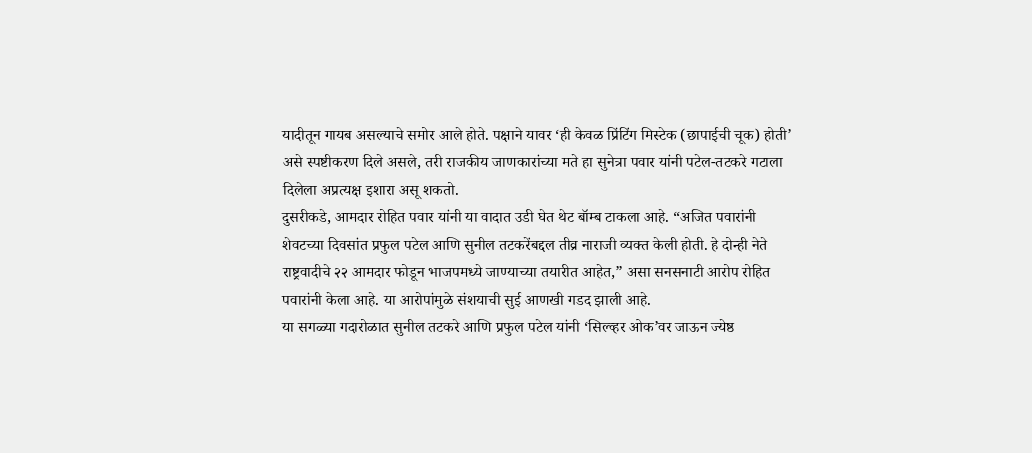यादीतून गायब असल्याचे समोर आले होते. पक्षाने यावर ‘ही केवळ प्रिंटिंग मिस्टेक (छापाईची चूक) होती’ असे स्पष्टीकरण दिले असले, तरी राजकीय जाणकारांच्या मते हा सुनेत्रा पवार यांनी पटेल-तटकरे गटाला दिलेला अप्रत्यक्ष इशारा असू शकतो.
दुसरीकडे, आमदार रोहित पवार यांनी या वादात उडी घेत थेट बॉम्ब टाकला आहे. “अजित पवारांनी शेवटच्या दिवसांत प्रफुल पटेल आणि सुनील तटकरेंबद्दल तीव्र नाराजी व्यक्त केली होती. हे दोन्ही नेते राष्ट्रवादीचे २२ आमदार फोडून भाजपमध्ये जाण्याच्या तयारीत आहेत,” असा सनसनाटी आरोप रोहित पवारांनी केला आहे. या आरोपांमुळे संशयाची सुई आणखी गडद झाली आहे.
या सगळ्या गदारोळात सुनील तटकरे आणि प्रफुल पटेल यांनी ‘सिल्व्हर ओक’वर जाऊन ज्येष्ठ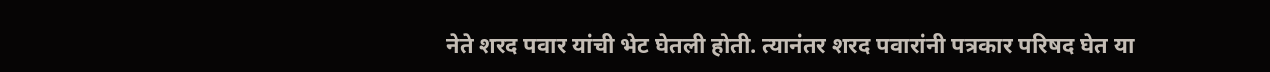नेते शरद पवार यांची भेट घेतली होती. त्यानंतर शरद पवारांनी पत्रकार परिषद घेत या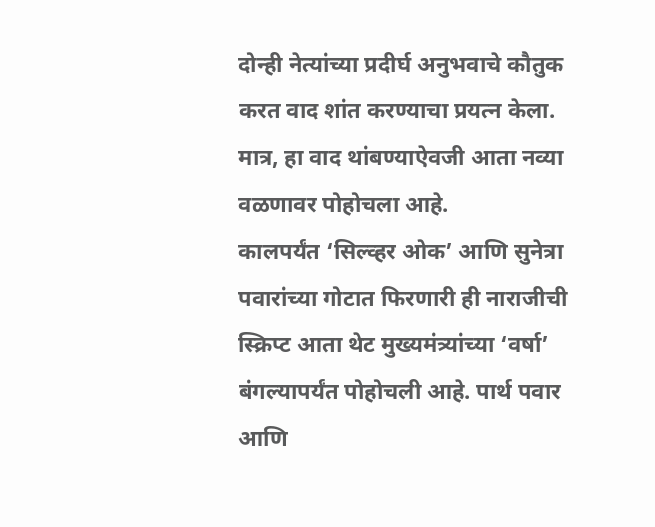दोन्ही नेत्यांच्या प्रदीर्घ अनुभवाचे कौतुक करत वाद शांत करण्याचा प्रयत्न केला. मात्र, हा वाद थांबण्याऐवजी आता नव्या वळणावर पोहोचला आहे.
कालपर्यंत ‘सिल्व्हर ओक’ आणि सुनेत्रा पवारांच्या गोटात फिरणारी ही नाराजीची स्क्रिप्ट आता थेट मुख्यमंत्र्यांच्या ‘वर्षा’ बंगल्यापर्यंत पोहोचली आहे. पार्थ पवार आणि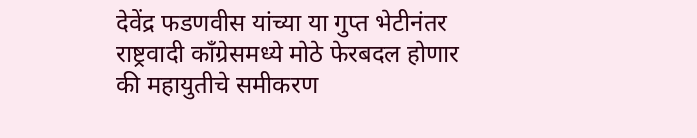देवेंद्र फडणवीस यांच्या या गुप्त भेटीनंतर राष्ट्रवादी काँग्रेसमध्ये मोठे फेरबदल होणार की महायुतीचे समीकरण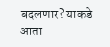बदलणार? याकडे आता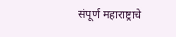संपूर्ण महाराष्ट्राचे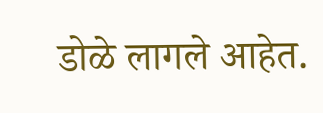डोळे लागले आहेत.